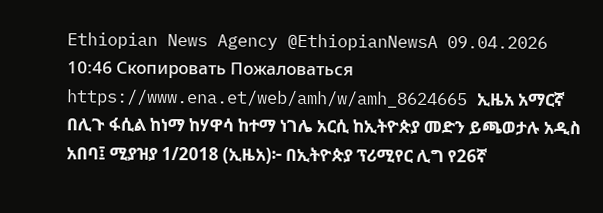Ethiopian News Agency @EthiopianNewsA 09.04.2026 10:46 Скопировать Пожаловаться https://www.ena.et/web/amh/w/amh_8624665 ኢዜአ አማርኛ በሊጉ ፋሲል ከነማ ከሃዋሳ ከተማ ነገሌ አርሲ ከኢትዮጵያ መድን ይጫወታሉ አዲስ አበባ፤ ሚያዝያ 1/2018 (ኢዜአ)፦ በኢትዮጵያ ፕሪሚየር ሊግ የ26ኛ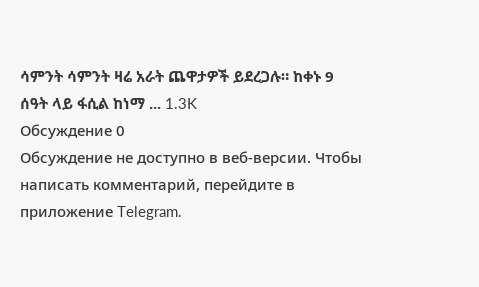ሳምንት ሳምንት ዛሬ አራት ጨዋታዎች ይደረጋሉ። ከቀኑ 9 ሰዓት ላይ ፋሲል ከነማ ... 1.3K
Обсуждение 0
Обсуждение не доступно в веб-версии. Чтобы написать комментарий, перейдите в приложение Telegram.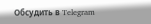Обсудить в Telegram